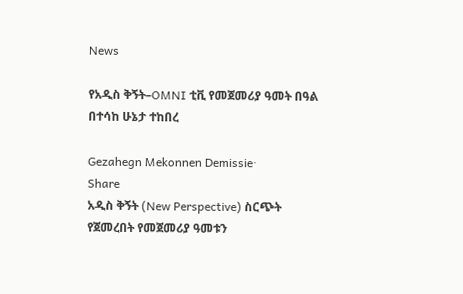News

የአዲስ ቅኝት–OMNI ቲቪ የመጀመሪያ ዓመት በዓል በተሳከ ሁኔታ ተከበረ

Gezahegn Mekonnen Demissie·
Share
አዲስ ቅኝት (New Perspective) ስርጭት የጀመረበት የመጀመሪያ ዓመቱን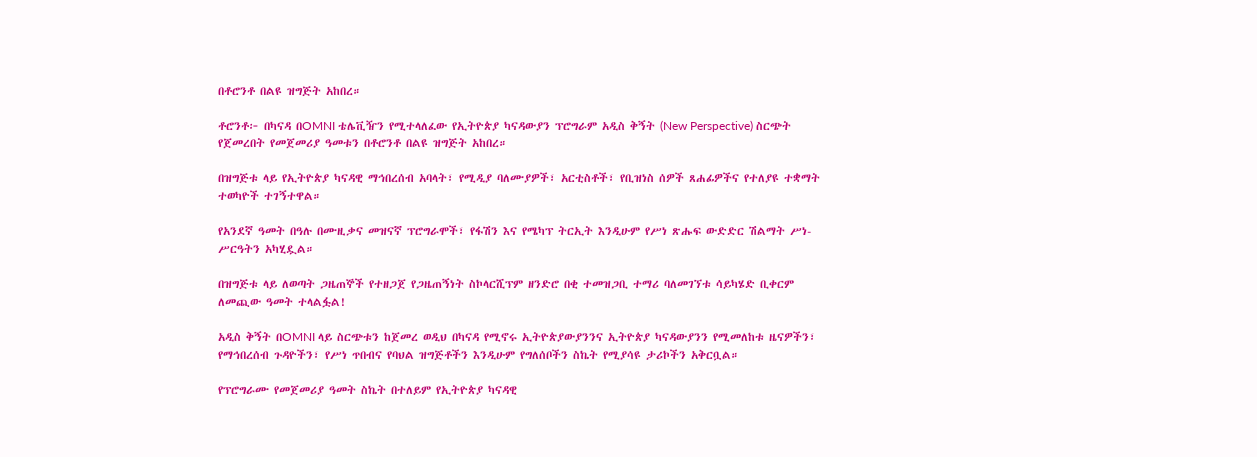በቶሮንቶ በልዩ ዝግጅት አከበረ።

ቶሮንቶ፦ በካናዳ በOMNI ቴሌቪዥን የሚተላለፈው የኢትዮጵያ ካናዳውያን ፕሮግራም አዲስ ቅኝት (New Perspective) ስርጭት የጀመረበት የመጀመሪያ ዓመቱን በቶሮንቶ በልዩ ዝግጅት አከበረ።

በዝግጅቱ ላይ የኢትዮጵያ ካናዳዊ ማኅበረሰብ አባላት፣ የሚዲያ ባለሙያዎች፣ አርቲስቶች፣ የቢዝነስ ሰዎች ጸሐፊዎችና የተለያዩ ተቋማት ተወካዮች ተገኝተዋል።

የአንደኛ ዓመት በዓሉ በሙዚቃና መዝናኛ ፕሮግራሞች፣ የፋሽን እና የሜካፕ ትርኢት እንዲሁም የሥነ ጽሑፍ ውድድር ሽልማት ሥነ-ሥርዓትን አካሂዷል።

በዝግጅቱ ላይ ለወጣት ጋዜጠኞች የተዘጋጀ የጋዜጠኝነት ስኮላርሺፕም ዘንድሮ በቂ ተመዝጋቢ ተማሪ ባለመገኘቱ ሳይካሄድ ቢቀርም ለመጪው ዓመት ተላልፏል!

አዲስ ቅኝት በOMNI ላይ ስርጭቱን ከጀመረ ወዲህ በካናዳ የሚኖሩ ኢትዮጵያውያንንና ኢትዮጵያ ካናዳውያንን የሚመለከቱ ዜናዎችን፣ የማኅበረሰብ ጉዳዮችን፣ የሥነ ጥበብና የባህል ዝግጅቶችን እንዲሁም የግለሰቦችን ስኬት የሚያሳዩ ታሪኮችን አቅርቧል።

የፕሮግራሙ የመጀመሪያ ዓመት ስኬት በተለይም የኢትዮጵያ ካናዳዊ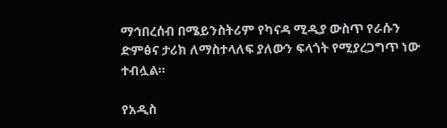ማኅበረሰብ በሜይንስትሪም የካናዳ ሚዲያ ውስጥ የራሱን ድምፅና ታሪክ ለማስተላለፍ ያለውን ፍላጎት የሚያረጋግጥ ነው ተብሏል።

የአዲስ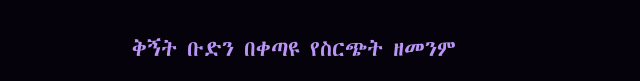ቅኝት ቡድን በቀጣዩ የስርጭት ዘመንም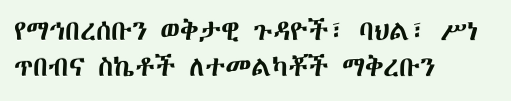የማኅበረሰቡን ወቅታዊ ጉዳዮች፣ ባህል፣ ሥነ ጥበብና ስኬቶች ለተመልካቾች ማቅረቡን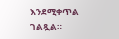እንደሚቀጥል ገልጿል።